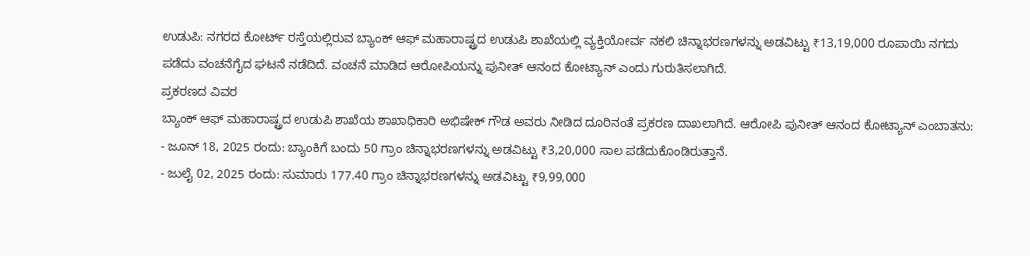ಉಡುಪಿ: ನಗರದ ಕೋರ್ಟ್ ರಸ್ತೆಯಲ್ಲಿರುವ ಬ್ಯಾಂಕ್ ಆಫ್ ಮಹಾರಾಷ್ಟ್ರದ ಉಡುಪಿ ಶಾಖೆಯಲ್ಲಿ ವ್ಯಕ್ತಿಯೋರ್ವ ನಕಲಿ ಚಿನ್ನಾಭರಣಗಳನ್ನು ಅಡವಿಟ್ಟು ₹13,19,000 ರೂಪಾಯಿ ನಗದು ಪಡೆದು ವಂಚನೆಗೈದ ಘಟನೆ ನಡೆದಿದೆ. ವಂಚನೆ ಮಾಡಿದ ಆರೋಪಿಯನ್ನು ಪುನೀತ್ ಆನಂದ ಕೋಟ್ಯಾನ್ ಎಂದು ಗುರುತಿಸಲಾಗಿದೆ.
ಪ್ರಕರಣದ ವಿವರ
ಬ್ಯಾಂಕ್ ಆಫ್ ಮಹಾರಾಷ್ಟ್ರದ ಉಡುಪಿ ಶಾಖೆಯ ಶಾಖಾಧಿಕಾರಿ ಅಭಿಷೇಕ್ ಗೌಡ ಅವರು ನೀಡಿದ ದೂರಿನಂತೆ ಪ್ರಕರಣ ದಾಖಲಾಗಿದೆ. ಆರೋಪಿ ಪುನೀತ್ ಆನಂದ ಕೋಟ್ಯಾನ್ ಎಂಬಾತನು:
- ಜೂನ್ 18, 2025 ರಂದು: ಬ್ಯಾಂಕಿಗೆ ಬಂದು 50 ಗ್ರಾಂ ಚಿನ್ನಾಭರಣಗಳನ್ನು ಅಡವಿಟ್ಟು ₹3,20,000 ಸಾಲ ಪಡೆದುಕೊಂಡಿರುತ್ತಾನೆ.
- ಜುಲೈ 02, 2025 ರಂದು: ಸುಮಾರು 177.40 ಗ್ರಾಂ ಚಿನ್ನಾಭರಣಗಳನ್ನು ಅಡವಿಟ್ಟು ₹9,99,000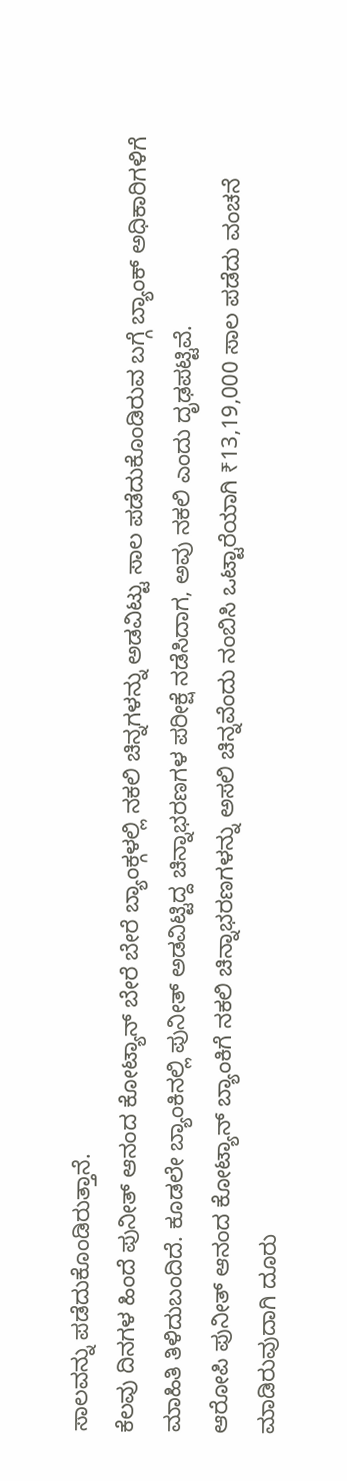ಸಾಲವನ್ನು ಪಡೆದುಕೊಂಡಿರುತ್ತಾನೆ.
ಕೆಲವು ದಿನಗಳ ಹಿಂದೆ ಪುನೀತ್ ಆನಂದ ಕೋಟ್ಯಾನ್ ಬೇರೆ ಬೇರೆ ಬ್ಯಾಂಕ್ಗಳಲ್ಲಿ ನಕಲಿ ಚಿನ್ನಗಳನ್ನು ಅಡವಿಟ್ಟು ಸಾಲ ಪಡೆದುಕೊಂಡಿರುವ ಬಗ್ಗೆ ಬ್ಯಾಂಕ್ ಅಧಿಕಾರಿಗಳಿಗೆ ಮಾಹಿತಿ ತಿಳಿದುಬಂದಿದೆ. ಕೂಡಲೇ ಬ್ಯಾಂಕಿನಲ್ಲಿ ಪುನೀತ್ ಅಡವಿಟ್ಟಿದ್ದ ಚಿನ್ನಾಭರಣಗಳ ಪರೀಕ್ಷೆ ನಡೆಸಿದಾಗ, ಅವು ನಕಲಿ ಎಂದು ದೃಢಪಟ್ಟಿವೆ.
ಆರೋಪಿ ಪುನೀತ್ ಆನಂದ ಕೋಟ್ಯಾನ್ ಬ್ಯಾಂಕಿಗೆ ನಕಲಿ ಚಿನ್ನಾಭರಣಗಳನ್ನು ಅಸಲಿ ಚಿನ್ನವೆಂದು ನಂಬಿಸಿ ಒಟ್ಟಾರೆಯಾಗಿ ₹13,19,000 ಸಾಲ ಪಡೆದು ವಂಚನೆ ಮಾಡಿರುವುದಾಗಿ ದೂರು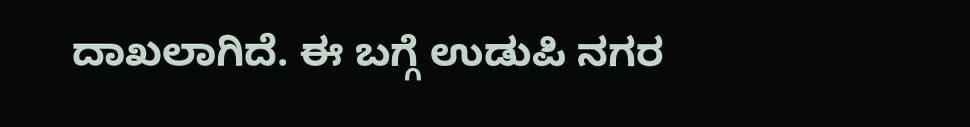ದಾಖಲಾಗಿದೆ. ಈ ಬಗ್ಗೆ ಉಡುಪಿ ನಗರ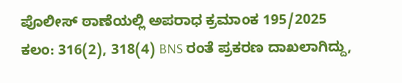ಪೊಲೀಸ್ ಠಾಣೆಯಲ್ಲಿ ಅಪರಾಧ ಕ್ರಮಾಂಕ 195/2025 ಕಲಂ: 316(2), 318(4) BNS ರಂತೆ ಪ್ರಕರಣ ದಾಖಲಾಗಿದ್ದು,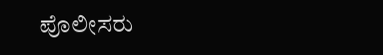ಪೊಲೀಸರು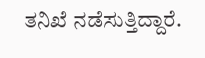ತನಿಖೆ ನಡೆಸುತ್ತಿದ್ದಾರೆ.